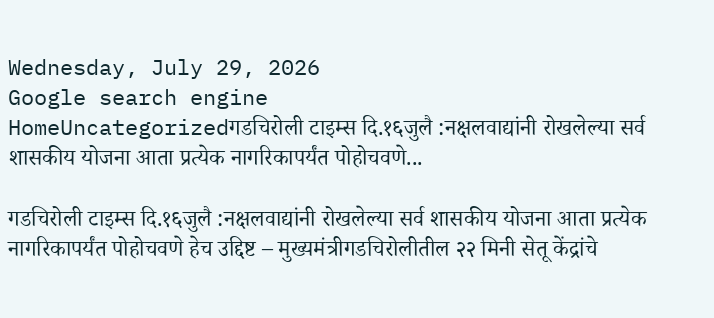Wednesday, July 29, 2026
Google search engine
HomeUncategorizedगडचिरोली टाइम्स दि.१६जुलै :नक्षलवाद्यांनी रोखलेल्या सर्व शासकीय योजना आता प्रत्येक नागरिकापर्यंत पोहोचवणे...

गडचिरोली टाइम्स दि.१६जुलै :नक्षलवाद्यांनी रोखलेल्या सर्व शासकीय योजना आता प्रत्येक नागरिकापर्यंत पोहोचवणे हेच उद्दिष्ट – मुख्यमंत्रीगडचिरोलीतील २२ मिनी सेतू केंद्रांचे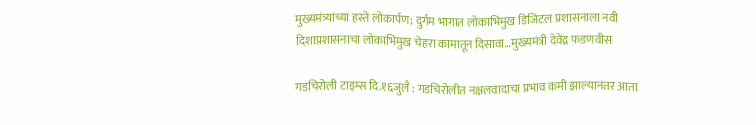मुख्यमंत्र्यांच्या हस्ते लोकार्पण; दुर्गम भागात लोकाभिमुख डिजिटल प्रशासनाला नवी दिशाप्रशासनाचा लोकाभिमुख चेहरा कामातून दिसावा…मुख्यमंत्री देवेंद्र फडणवीस

गडचिरोली टाइम्स दि.१६जुलै : गडचिरोलीत नक्षलवादाचा प्रभाव कमी झाल्यानंतर आता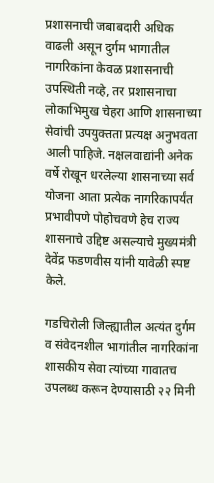प्रशासनाची जबाबदारी अधिक वाढली असून दुर्गम भागातील नागरिकांना केवळ प्रशासनाची उपस्थिती नव्हे, तर प्रशासनाचा लोकाभिमुख चेहरा आणि शासनाच्या सेवांची उपयुक्तता प्रत्यक्ष अनुभवता आली पाहिजे. नक्षलवाद्यांनी अनेक वर्षे रोखून धरलेल्या शासनाच्या सर्व योजना आता प्रत्येक नागरिकापर्यंत प्रभावीपणे पोहोचवणे हेच राज्य शासनाचे उद्दिष्ट असल्याचे मुख्यमंत्री देवेंद्र फडणवीस यांनी यावेळी स्पष्ट केले.

गडचिरोली जिल्ह्यातील अत्यंत दुर्गम व संवेदनशील भागांतील नागरिकांना शासकीय सेवा त्यांच्या गावातच उपलब्ध करून देण्यासाठी २२ मिनी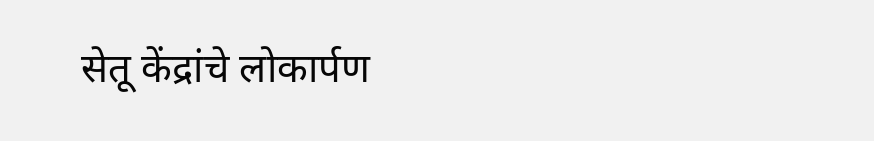सेतू केंद्रांचे लोकार्पण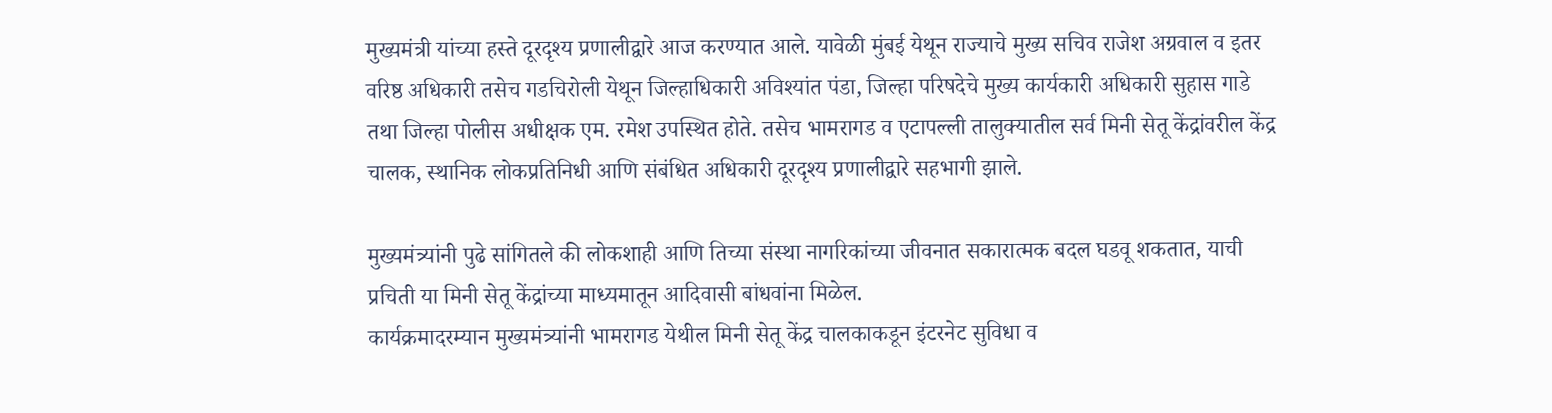मुख्यमंत्री यांच्या हस्ते दूरदृश्य प्रणालीद्वारे आज करण्यात आले. यावेळी मुंबई येथून राज्याचे मुख्य सचिव राजेश अग्रवाल व इतर वरिष्ठ अधिकारी तसेच गडचिरोली येथून जिल्हाधिकारी अविश्यांत पंडा, जिल्हा परिषदेचे मुख्य कार्यकारी अधिकारी सुहास गाडे तथा जिल्हा पोलीस अधीक्षक एम. रमेश उपस्थित होते. तसेच भामरागड व एटापल्ली तालुक्यातील सर्व मिनी सेतू केंद्रांवरील केंद्र चालक, स्थानिक लोकप्रतिनिधी आणि संबंधित अधिकारी दूरदृश्य प्रणालीद्वारे सहभागी झाले.

मुख्यमंत्र्यांनी पुढे सांगितले की लोकशाही आणि तिच्या संस्था नागरिकांच्या जीवनात सकारात्मक बदल घडवू शकतात, याची प्रचिती या मिनी सेतू केंद्रांच्या माध्यमातून आदिवासी बांधवांना मिळेल.
कार्यक्रमादरम्यान मुख्यमंत्र्यांनी भामरागड येथील मिनी सेतू केंद्र चालकाकडून इंटरनेट सुविधा व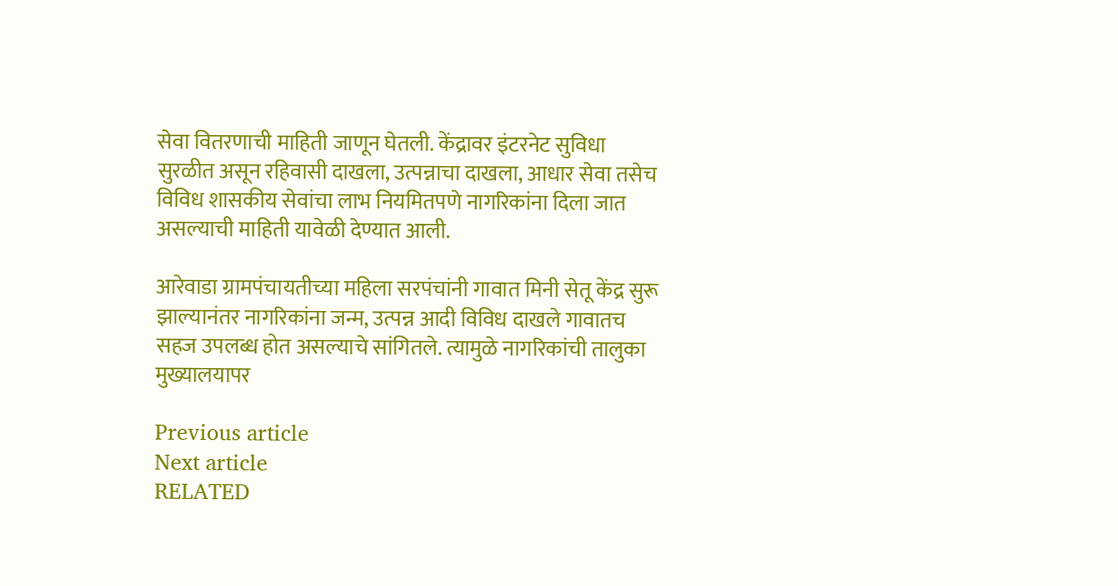सेवा वितरणाची माहिती जाणून घेतली. केंद्रावर इंटरनेट सुविधा सुरळीत असून रहिवासी दाखला, उत्पन्नाचा दाखला, आधार सेवा तसेच विविध शासकीय सेवांचा लाभ नियमितपणे नागरिकांना दिला जात असल्याची माहिती यावेळी देण्यात आली.

आरेवाडा ग्रामपंचायतीच्या महिला सरपंचांनी गावात मिनी सेतू केंद्र सुरू झाल्यानंतर नागरिकांना जन्म, उत्पन्न आदी विविध दाखले गावातच सहज उपलब्ध होत असल्याचे सांगितले. त्यामुळे नागरिकांची तालुका मुख्यालयापर

Previous article
Next article
RELATED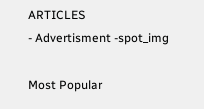ARTICLES
- Advertisment -spot_img

Most Popular